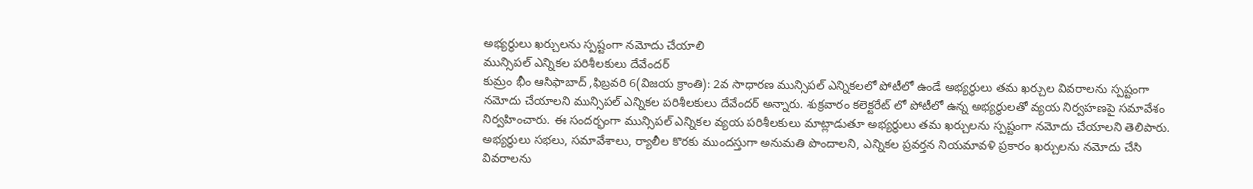అభ్యర్థులు ఖర్చులను స్పష్టంగా నమోదు చేయాలి
మున్సిపల్ ఎన్నికల పరిశీలకులు దేవేందర్
కుమ్రం భీం ఆసిఫాబాద్ ,ఫిబ్రవరి 6(విజయ క్రాంతి): 2వ సాధారణ మున్సిపల్ ఎన్నికలలో పోటీలో ఉండే అభ్యర్థులు తమ ఖర్చుల వివరాలను స్పష్టంగా నమోదు చేయాలని మున్సిపల్ ఎన్నికల పరిశీలకులు దేవేందర్ అన్నారు. శుక్రవారం కలెక్టరేట్ లో పోటీలో ఉన్న అభ్యర్థులతో వ్యయ నిర్వహణపై సమావేశం నిర్వహించారు. ఈ సందర్భంగా మున్సిపల్ ఎన్నికల వ్యయ పరిశీలకులు మాట్లాడుతూ అభ్యర్థులు తమ ఖర్చులను స్పష్టంగా నమోదు చేయాలని తెలిపారు.
అభ్యర్థులు సభలు, సమావేశాలు, ర్యాలీల కొరకు ముందస్తుగా అనుమతి పొందాలని, ఎన్నికల ప్రవర్తన నియమావళి ప్రకారం ఖర్చులను నమోదు చేసి వివరాలను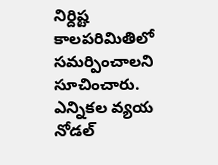నిర్దిష్ట కాలపరిమితిలో సమర్పించాలని సూచించారు. ఎన్నికల వ్యయ నోడల్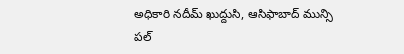అధికారి నదీమ్ ఖుద్దుసి, ఆసిఫాబాద్ మున్సి పల్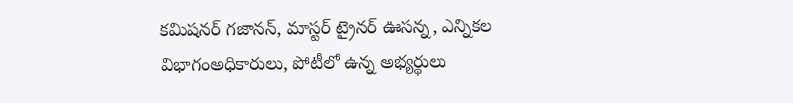కమిషనర్ గజానన్, మాస్టర్ ట్రైనర్ ఊసన్న, ఎన్నికల విభాగంఅధికారులు, పోటీలో ఉన్న అభ్యర్థులు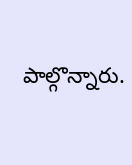పాల్గొన్నారు.